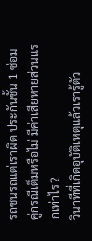รถชนรถแต่เราผิด ประกันชั้น 1 ซ่อมคู่กรณีเต็มหรือไม่ มีค่าเสียหายส่วนแรกเท่าไร?
วินาทีที่เกิดอุบัติเหตุแล้วเรารู้ตัว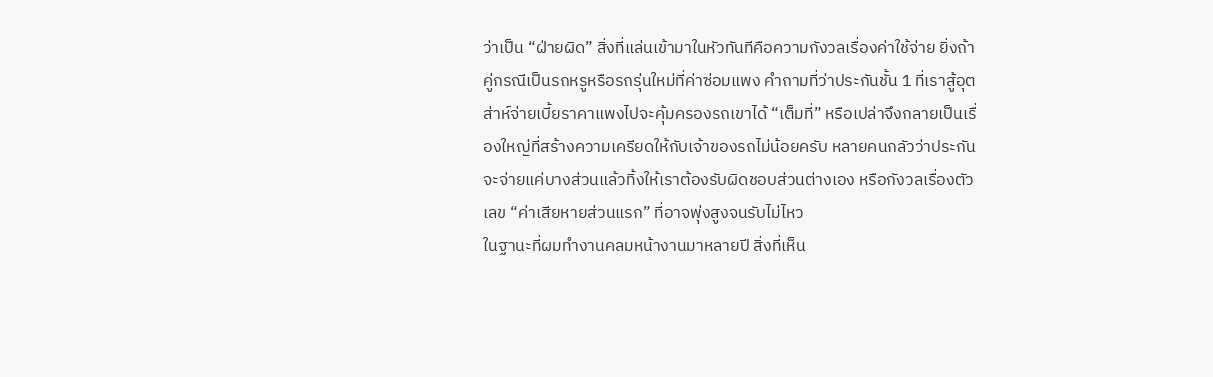ว่าเป็น “ฝ่ายผิด” สิ่งที่แล่นเข้ามาในหัวทันทีคือความกังวลเรื่องค่าใช้จ่าย ยิ่งถ้าคู่กรณีเป็นรถหรูหรือรถรุ่นใหม่ที่ค่าซ่อมแพง คำถามที่ว่าประกันชั้น 1 ที่เราสู้อุตส่าห์จ่ายเบี้ยราคาแพงไปจะคุ้มครองรถเขาได้ “เต็มที่” หรือเปล่าจึงกลายเป็นเรื่องใหญ่ที่สร้างความเครียดให้กับเจ้าของรถไม่น้อยครับ หลายคนกลัวว่าประกันจะจ่ายแค่บางส่วนแล้วทิ้งให้เราต้องรับผิดชอบส่วนต่างเอง หรือกังวลเรื่องตัวเลข “ค่าเสียหายส่วนแรก” ที่อาจพุ่งสูงจนรับไม่ไหว
ในฐานะที่ผมทำงานคลมหน้างานมาหลายปี สิ่งที่เห็น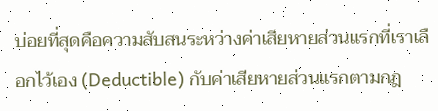บ่อยที่สุดคือความสับสนระหว่างค่าเสียหายส่วนแรกที่เราเลือกไว้เอง (Deductible) กับค่าเสียหายส่วนแรกตามกฎ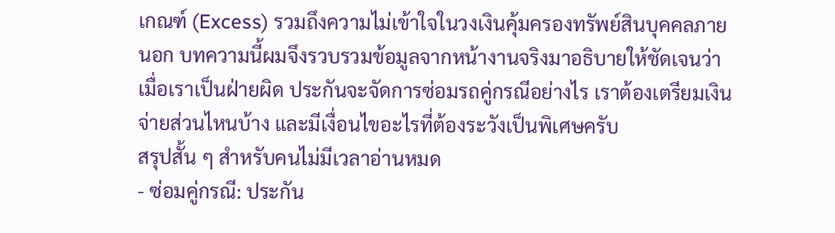เกณฑ์ (Excess) รวมถึงความไม่เข้าใจในวงเงินคุ้มครองทรัพย์สินบุคคลภายนอก บทความนี้ผมจึงรวบรวมข้อมูลจากหน้างานจริงมาอธิบายให้ชัดเจนว่า เมื่อเราเป็นฝ่ายผิด ประกันจะจัดการซ่อมรถคู่กรณีอย่างไร เราต้องเตรียมเงินจ่ายส่วนไหนบ้าง และมีเงื่อนไขอะไรที่ต้องระวังเป็นพิเศษครับ
สรุปสั้น ๆ สำหรับคนไม่มีเวลาอ่านหมด
- ซ่อมคู่กรณี: ประกัน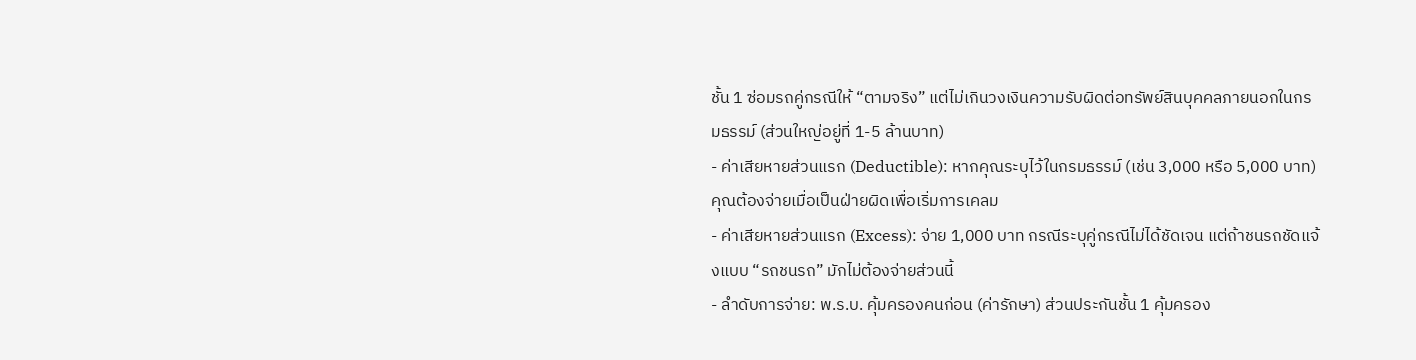ชั้น 1 ซ่อมรถคู่กรณีให้ “ตามจริง” แต่ไม่เกินวงเงินความรับผิดต่อทรัพย์สินบุคคลภายนอกในกรมธรรม์ (ส่วนใหญ่อยู่ที่ 1-5 ล้านบาท)
- ค่าเสียหายส่วนแรก (Deductible): หากคุณระบุไว้ในกรมธรรม์ (เช่น 3,000 หรือ 5,000 บาท) คุณต้องจ่ายเมื่อเป็นฝ่ายผิดเพื่อเริ่มการเคลม
- ค่าเสียหายส่วนแรก (Excess): จ่าย 1,000 บาท กรณีระบุคู่กรณีไม่ได้ชัดเจน แต่ถ้าชนรถชัดแจ้งแบบ “รถชนรถ” มักไม่ต้องจ่ายส่วนนี้
- ลำดับการจ่าย: พ.ร.บ. คุ้มครองคนก่อน (ค่ารักษา) ส่วนประกันชั้น 1 คุ้มครอง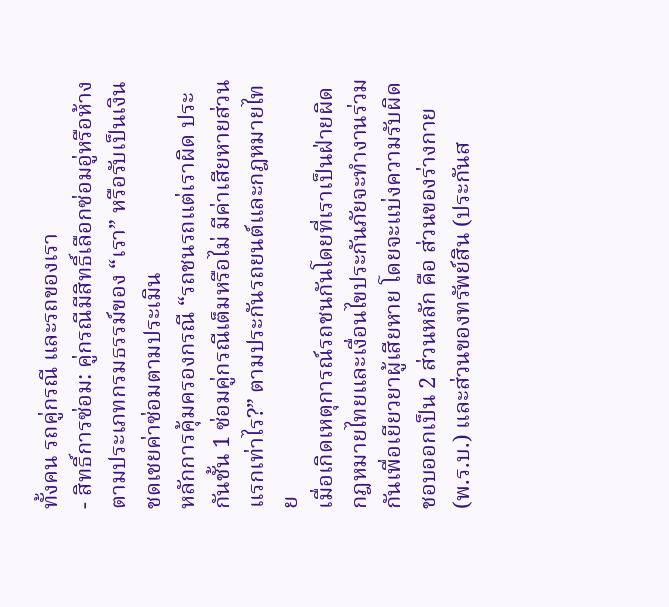ทั้งคน รถคู่กรณี และรถของเรา
- สิทธิ์การซ่อม: คู่กรณีมีสิทธิ์เลือกซ่อมอู่หรือห้างตามประเภทกรมธรรม์ของ “เรา” หรือรับเป็นเงินชดเชยค่าซ่อมตามประเมิน
หลักการคุ้มครองกรณี “รถชนรถแต่เราผิด ประกันชั้น 1 ซ่อมคู่กรณีเต็มหรือไม่ มีค่าเสียหายส่วนแรกเท่าไร?” ตามประกันรถยนต์และกฎหมายไทย
เมื่อเกิดเหตุการณ์รถชนกันโดยที่เราเป็นฝ่ายผิด กฎหมายไทยและเงื่อนไขประกันภัยจะทำงานร่วมกันเพื่อเยียวยาผู้เสียหาย โดยจะแบ่งความรับผิดชอบออกเป็น 2 ส่วนหลัก คือ ส่วนของร่างกาย (พ.ร.บ.) และส่วนของทรัพย์สิน (ประกันส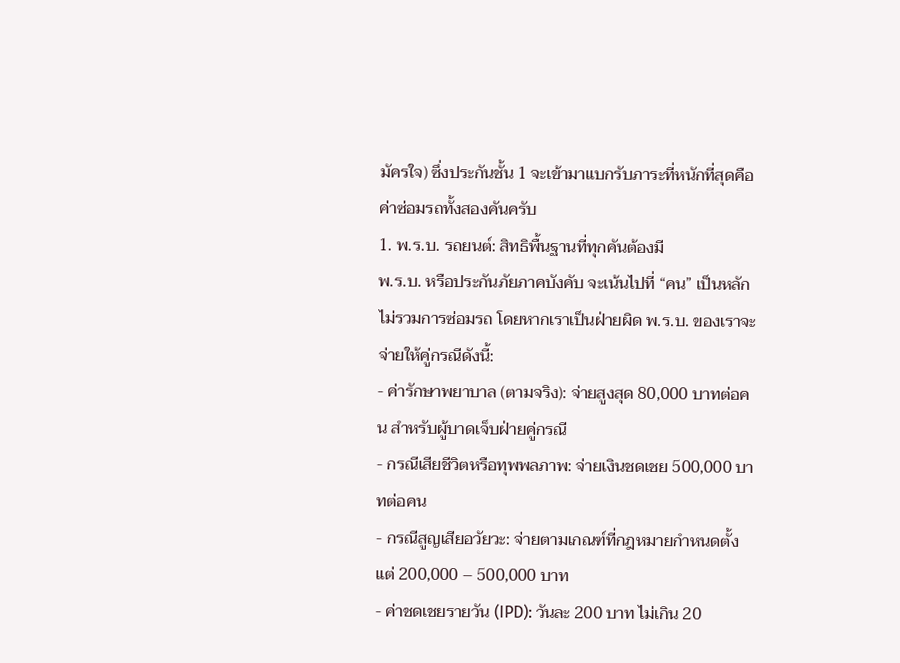มัครใจ) ซึ่งประกันชั้น 1 จะเข้ามาแบกรับภาระที่หนักที่สุดคือค่าซ่อมรถทั้งสองคันครับ
1. พ.ร.บ. รถยนต์: สิทธิพื้นฐานที่ทุกคันต้องมี
พ.ร.บ. หรือประกันภัยภาคบังคับ จะเน้นไปที่ “คน” เป็นหลัก ไม่รวมการซ่อมรถ โดยหากเราเป็นฝ่ายผิด พ.ร.บ. ของเราจะจ่ายให้คู่กรณีดังนี้:
- ค่ารักษาพยาบาล (ตามจริง): จ่ายสูงสุด 80,000 บาทต่อคน สำหรับผู้บาดเจ็บฝ่ายคู่กรณี
- กรณีเสียชีวิตหรือทุพพลภาพ: จ่ายเงินชดเชย 500,000 บาทต่อคน
- กรณีสูญเสียอวัยวะ: จ่ายตามเกณฑ์ที่กฎหมายกำหนดตั้งแต่ 200,000 – 500,000 บาท
- ค่าชดเชยรายวัน (IPD): วันละ 200 บาท ไม่เกิน 20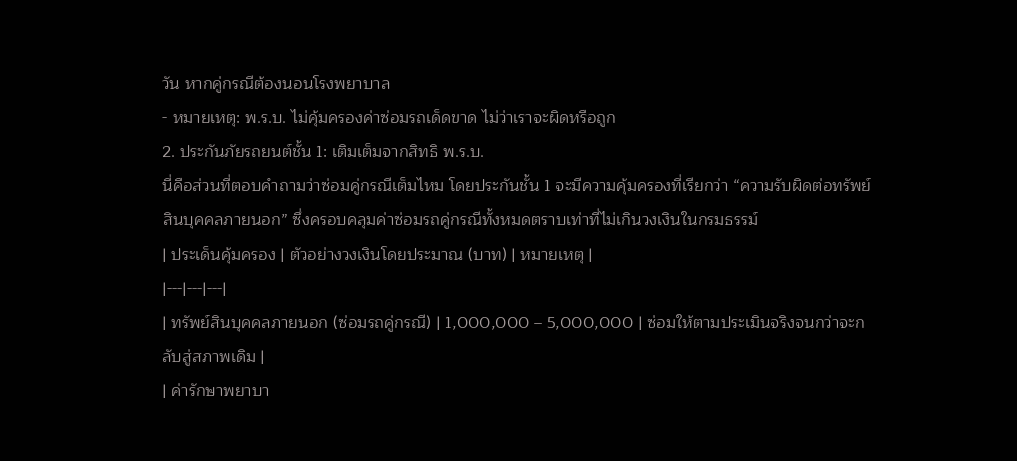วัน หากคู่กรณีต้องนอนโรงพยาบาล
- หมายเหตุ: พ.ร.บ. ไม่คุ้มครองค่าซ่อมรถเด็ดขาด ไม่ว่าเราจะผิดหรือถูก
2. ประกันภัยรถยนต์ชั้น 1: เติมเต็มจากสิทธิ พ.ร.บ.
นี่คือส่วนที่ตอบคำถามว่าซ่อมคู่กรณีเต็มไหม โดยประกันชั้น 1 จะมีความคุ้มครองที่เรียกว่า “ความรับผิดต่อทรัพย์สินบุคคลภายนอก” ซึ่งครอบคลุมค่าซ่อมรถคู่กรณีทั้งหมดตราบเท่าที่ไม่เกินวงเงินในกรมธรรม์
| ประเด็นคุ้มครอง | ตัวอย่างวงเงินโดยประมาณ (บาท) | หมายเหตุ |
|---|---|---|
| ทรัพย์สินบุคคลภายนอก (ซ่อมรถคู่กรณี) | 1,000,000 – 5,000,000 | ซ่อมให้ตามประเมินจริงจนกว่าจะกลับสู่สภาพเดิม |
| ค่ารักษาพยาบา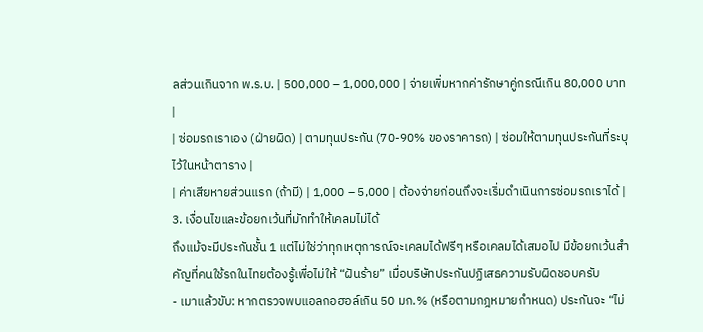ลส่วนเกินจาก พ.ร.บ. | 500,000 – 1,000,000 | จ่ายเพิ่มหากค่ารักษาคู่กรณีเกิน 80,000 บาท |
| ซ่อมรถเราเอง (ฝ่ายผิด) | ตามทุนประกัน (70-90% ของราคารถ) | ซ่อมให้ตามทุนประกันที่ระบุไว้ในหน้าตาราง |
| ค่าเสียหายส่วนแรก (ถ้ามี) | 1,000 – 5,000 | ต้องจ่ายก่อนถึงจะเริ่มดำเนินการซ่อมรถเราได้ |
3. เงื่อนไขและข้อยกเว้นที่มักทำให้เคลมไม่ได้
ถึงแม้จะมีประกันชั้น 1 แต่ไม่ใช่ว่าทุกเหตุการณ์จะเคลมได้ฟรีๆ หรือเคลมได้เสมอไป มีข้อยกเว้นสำคัญที่คนใช้รถในไทยต้องรู้เพื่อไม่ให้ “ฝันร้าย” เมื่อบริษัทประกันปฏิเสธความรับผิดชอบครับ
- เมาแล้วขับ: หากตรวจพบแอลกอฮอล์เกิน 50 มก.% (หรือตามกฎหมายกำหนด) ประกันจะ “ไม่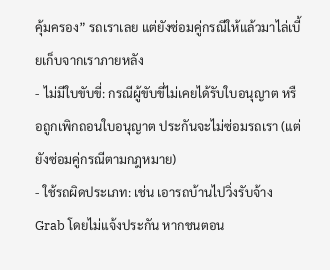คุ้มครอง” รถเราเลย แต่ยังซ่อมคู่กรณีให้แล้วมาไล่เบี้ยเก็บจากเราภายหลัง
- ไม่มีใบขับขี่: กรณีผู้ขับขี่ไม่เคยได้รับใบอนุญาต หรือถูกเพิกถอนใบอนุญาต ประกันจะไม่ซ่อมรถเรา (แต่ยังซ่อมคู่กรณีตามกฎหมาย)
- ใช้รถผิดประเภท: เช่น เอารถบ้านไปวิ่งรับจ้าง Grab โดยไม่แจ้งประกัน หากชนตอน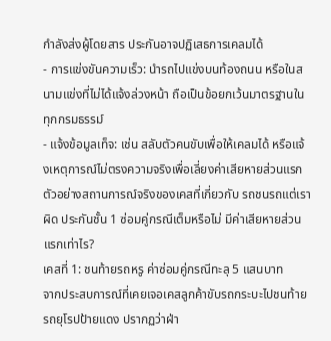กำลังส่งผู้โดยสาร ประกันอาจปฏิเสธการเคลมได้
- การแข่งขันความเร็ว: นำรถไปแข่งบนท้องถนน หรือในสนามแข่งที่ไม่ได้แจ้งล่วงหน้า ถือเป็นข้อยกเว้นมาตรฐานในทุกกรมธรรม์
- แจ้งข้อมูลเท็จ: เช่น สลับตัวคนขับเพื่อให้เคลมได้ หรือแจ้งเหตุการณ์ไม่ตรงความจริงเพื่อเลี่ยงค่าเสียหายส่วนแรก
ตัวอย่างสถานการณ์จริงของเคสที่เกี่ยวกับ รถชนรถแต่เราผิด ประกันชั้น 1 ซ่อมคู่กรณีเต็มหรือไม่ มีค่าเสียหายส่วนแรกเท่าไร?
เคสที่ 1: ชนท้ายรถหรู ค่าซ่อมคู่กรณีทะลุ 5 แสนบาท
จากประสบการณ์ที่เคยเจอเคสลูกค้าขับรถกระบะไปชนท้ายรถยุโรปป้ายแดง ปรากฏว่าฝ่า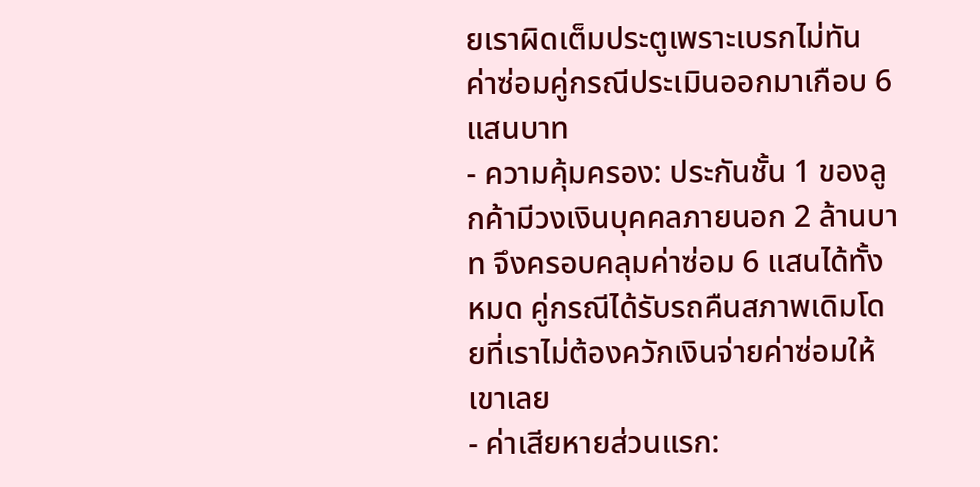ยเราผิดเต็มประตูเพราะเบรกไม่ทัน ค่าซ่อมคู่กรณีประเมินออกมาเกือบ 6 แสนบาท
- ความคุ้มครอง: ประกันชั้น 1 ของลูกค้ามีวงเงินบุคคลภายนอก 2 ล้านบาท จึงครอบคลุมค่าซ่อม 6 แสนได้ทั้งหมด คู่กรณีได้รับรถคืนสภาพเดิมโดยที่เราไม่ต้องควักเงินจ่ายค่าซ่อมให้เขาเลย
- ค่าเสียหายส่วนแรก: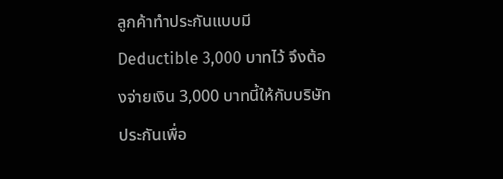ลูกค้าทำประกันแบบมี Deductible 3,000 บาทไว้ จึงต้องจ่ายเงิน 3,000 บาทนี้ให้กับบริษัทประกันเพื่อ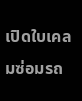เปิดใบเคลมซ่อมรถ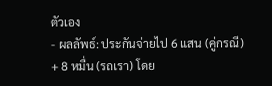ตัวเอง
- ผลลัพธ์: ประกันจ่ายไป 6 แสน (คู่กรณี) + 8 หมื่น (รถเรา) โดย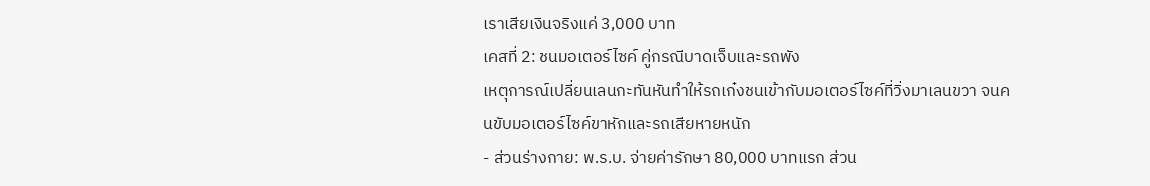เราเสียเงินจริงแค่ 3,000 บาท
เคสที่ 2: ชนมอเตอร์ไซค์ คู่กรณีบาดเจ็บและรถพัง
เหตุการณ์เปลี่ยนเลนกะทันหันทำให้รถเก๋งชนเข้ากับมอเตอร์ไซค์ที่วิ่งมาเลนขวา จนคนขับมอเตอร์ไซค์ขาหักและรถเสียหายหนัก
- ส่วนร่างกาย: พ.ร.บ. จ่ายค่ารักษา 80,000 บาทแรก ส่วน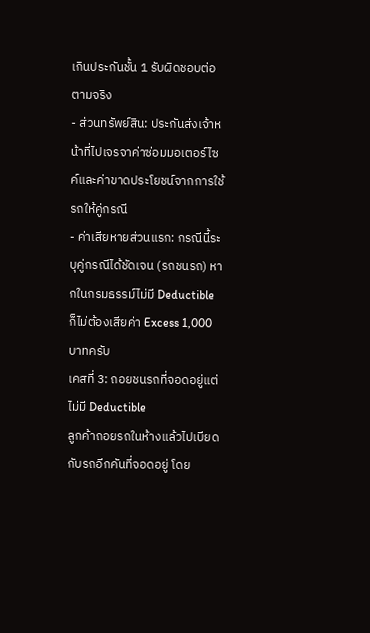เกินประกันชั้น 1 รับผิดชอบต่อตามจริง
- ส่วนทรัพย์สิน: ประกันส่งเจ้าหน้าที่ไปเจรจาค่าซ่อมมอเตอร์ไซค์และค่าขาดประโยชน์จากการใช้รถให้คู่กรณี
- ค่าเสียหายส่วนแรก: กรณีนี้ระบุคู่กรณีได้ชัดเจน (รถชนรถ) หากในกรมธรรม์ไม่มี Deductible ก็ไม่ต้องเสียค่า Excess 1,000 บาทครับ
เคสที่ 3: ถอยชนรถที่จอดอยู่แต่ไม่มี Deductible
ลูกค้าถอยรถในห้างแล้วไปเบียดกับรถอีกคันที่จอดอยู่ โดย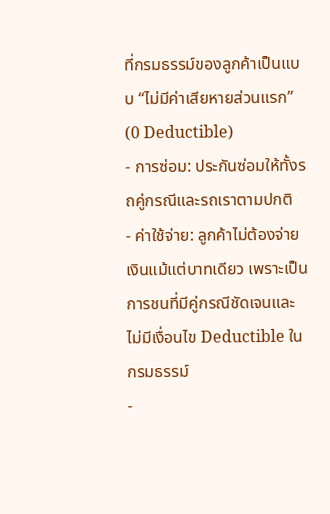ที่กรมธรรม์ของลูกค้าเป็นแบบ “ไม่มีค่าเสียหายส่วนแรก” (0 Deductible)
- การซ่อม: ประกันซ่อมให้ทั้งรถคู่กรณีและรถเราตามปกติ
- ค่าใช้จ่าย: ลูกค้าไม่ต้องจ่ายเงินแม้แต่บาทเดียว เพราะเป็นการชนที่มีคู่กรณีชัดเจนและไม่มีเงื่อนไข Deductible ในกรมธรรม์
-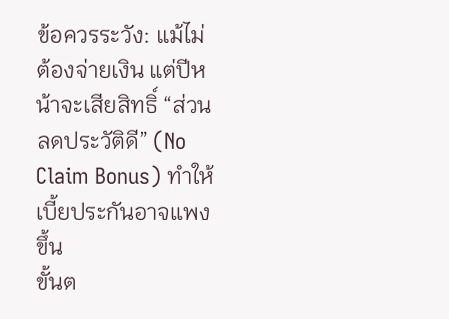ข้อควรระวัง: แม้ไม่ต้องจ่ายเงิน แต่ปีหน้าจะเสียสิทธิ์ “ส่วนลดประวัติดี” (No Claim Bonus) ทำให้เบี้ยประกันอาจแพงขึ้น
ขั้นต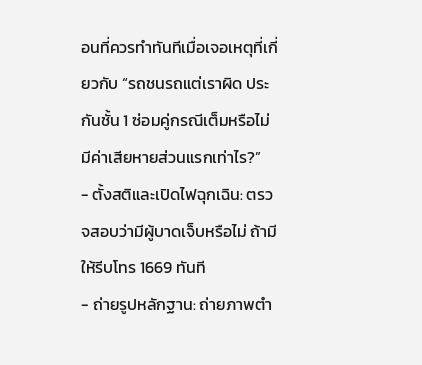อนที่ควรทำทันทีเมื่อเจอเหตุที่เกี่ยวกับ “รถชนรถแต่เราผิด ประกันชั้น 1 ซ่อมคู่กรณีเต็มหรือไม่ มีค่าเสียหายส่วนแรกเท่าไร?”
- ตั้งสติและเปิดไฟฉุกเฉิน: ตรวจสอบว่ามีผู้บาดเจ็บหรือไม่ ถ้ามีให้รีบโทร 1669 ทันที
- ถ่ายรูปหลักฐาน: ถ่ายภาพตำ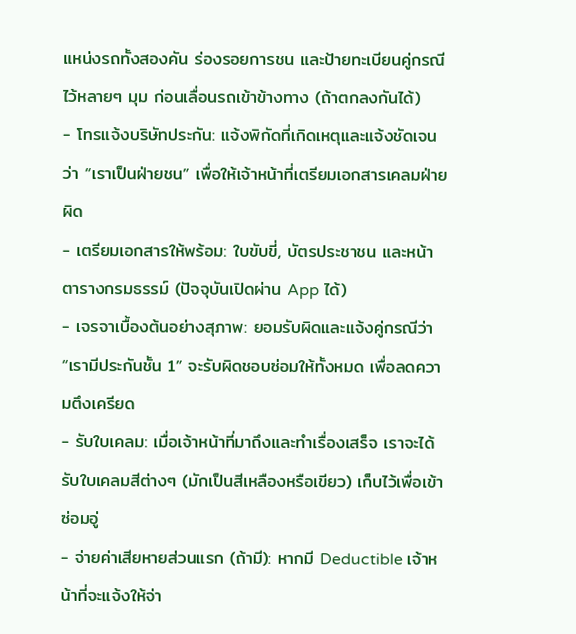แหน่งรถทั้งสองคัน ร่องรอยการชน และป้ายทะเบียนคู่กรณีไว้หลายๆ มุม ก่อนเลื่อนรถเข้าข้างทาง (ถ้าตกลงกันได้)
- โทรแจ้งบริษัทประกัน: แจ้งพิกัดที่เกิดเหตุและแจ้งชัดเจนว่า “เราเป็นฝ่ายชน” เพื่อให้เจ้าหน้าที่เตรียมเอกสารเคลมฝ่ายผิด
- เตรียมเอกสารให้พร้อม: ใบขับขี่, บัตรประชาชน และหน้าตารางกรมธรรม์ (ปัจจุบันเปิดผ่าน App ได้)
- เจรจาเบื้องต้นอย่างสุภาพ: ยอมรับผิดและแจ้งคู่กรณีว่า “เรามีประกันชั้น 1” จะรับผิดชอบซ่อมให้ทั้งหมด เพื่อลดความตึงเครียด
- รับใบเคลม: เมื่อเจ้าหน้าที่มาถึงและทำเรื่องเสร็จ เราจะได้รับใบเคลมสีต่างๆ (มักเป็นสีเหลืองหรือเขียว) เก็บไว้เพื่อเข้าซ่อมอู่
- จ่ายค่าเสียหายส่วนแรก (ถ้ามี): หากมี Deductible เจ้าหน้าที่จะแจ้งให้จ่า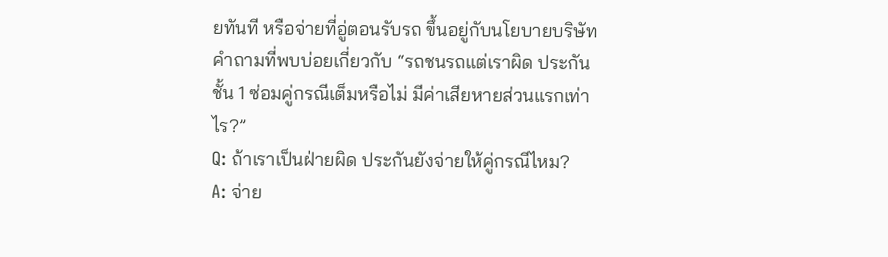ยทันที หรือจ่ายที่อู่ตอนรับรถ ขึ้นอยู่กับนโยบายบริษัท
คำถามที่พบบ่อยเกี่ยวกับ “รถชนรถแต่เราผิด ประกันชั้น 1 ซ่อมคู่กรณีเต็มหรือไม่ มีค่าเสียหายส่วนแรกเท่าไร?”
Q: ถ้าเราเป็นฝ่ายผิด ประกันยังจ่ายให้คู่กรณีไหม?
A: จ่าย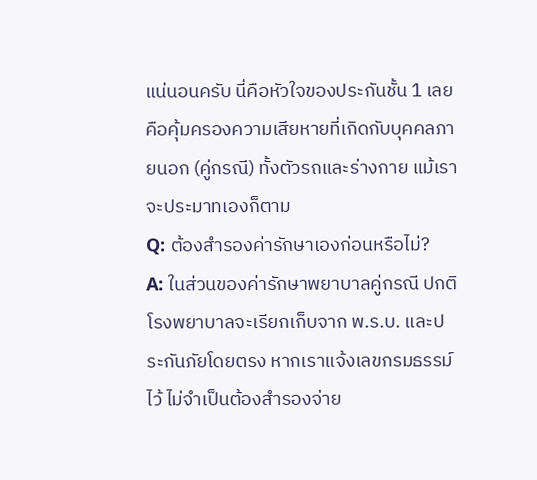แน่นอนครับ นี่คือหัวใจของประกันชั้น 1 เลย คือคุ้มครองความเสียหายที่เกิดกับบุคคลภายนอก (คู่กรณี) ทั้งตัวรถและร่างกาย แม้เราจะประมาทเองก็ตาม
Q: ต้องสำรองค่ารักษาเองก่อนหรือไม่?
A: ในส่วนของค่ารักษาพยาบาลคู่กรณี ปกติโรงพยาบาลจะเรียกเก็บจาก พ.ร.บ. และประกันภัยโดยตรง หากเราแจ้งเลขกรมธรรม์ไว้ ไม่จำเป็นต้องสำรองจ่าย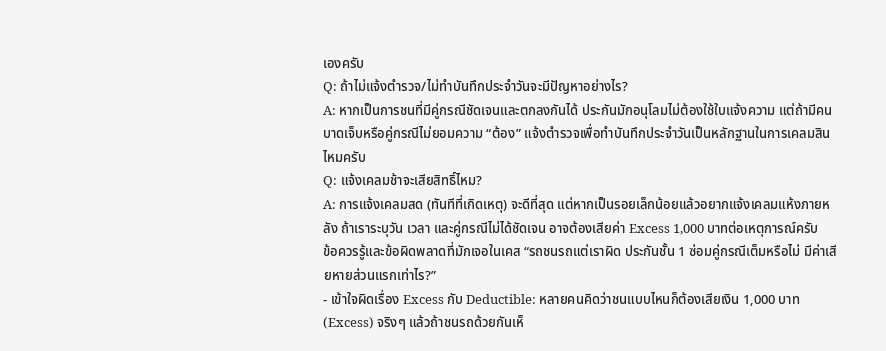เองครับ
Q: ถ้าไม่แจ้งตำรวจ/ไม่ทำบันทึกประจำวันจะมีปัญหาอย่างไร?
A: หากเป็นการชนที่มีคู่กรณีชัดเจนและตกลงกันได้ ประกันมักอนุโลมไม่ต้องใช้ใบแจ้งความ แต่ถ้ามีคนบาดเจ็บหรือคู่กรณีไม่ยอมความ “ต้อง” แจ้งตำรวจเพื่อทำบันทึกประจำวันเป็นหลักฐานในการเคลมสินไหมครับ
Q: แจ้งเคลมช้าจะเสียสิทธิ์ไหม?
A: การแจ้งเคลมสด (ทันทีที่เกิดเหตุ) จะดีที่สุด แต่หากเป็นรอยเล็กน้อยแล้วอยากแจ้งเคลมแห้งภายหลัง ถ้าเราระบุวัน เวลา และคู่กรณีไม่ได้ชัดเจน อาจต้องเสียค่า Excess 1,000 บาทต่อเหตุการณ์ครับ
ข้อควรรู้และข้อผิดพลาดที่มักเจอในเคส “รถชนรถแต่เราผิด ประกันชั้น 1 ซ่อมคู่กรณีเต็มหรือไม่ มีค่าเสียหายส่วนแรกเท่าไร?”
- เข้าใจผิดเรื่อง Excess กับ Deductible: หลายคนคิดว่าชนแบบไหนก็ต้องเสียเงิน 1,000 บาท (Excess) จริงๆ แล้วถ้าชนรถด้วยกันเห็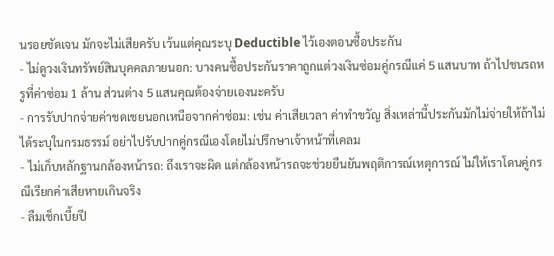นรอยชัดเจน มักจะไม่เสียครับ เว้นแต่คุณระบุ Deductible ไว้เองตอนซื้อประกัน
- ไม่ดูวงเงินทรัพย์สินบุคคลภายนอก: บางคนซื้อประกันราคาถูกแต่วงเงินซ่อมคู่กรณีแค่ 5 แสนบาท ถ้าไปชนรถหรูที่ค่าซ่อม 1 ล้าน ส่วนต่าง 5 แสนคุณต้องจ่ายเองนะครับ
- การรับปากจ่ายค่าชดเชยนอกเหนือจากค่าซ่อม: เช่น ค่าเสียเวลา ค่าทำขวัญ สิ่งเหล่านี้ประกันมักไม่จ่ายให้ถ้าไม่ได้ระบุในกรมธรรม์ อย่าไปรับปากคู่กรณีเองโดยไม่ปรึกษาเจ้าหน้าที่เคลม
- ไม่เก็บหลักฐานกล้องหน้ารถ: ถึงเราจะผิด แต่กล้องหน้ารถจะช่วยยืนยันพฤติการณ์เหตุการณ์ ไม่ให้เราโดนคู่กรณีเรียกค่าเสียหายเกินจริง
- ลืมเช็กเบี้ยปี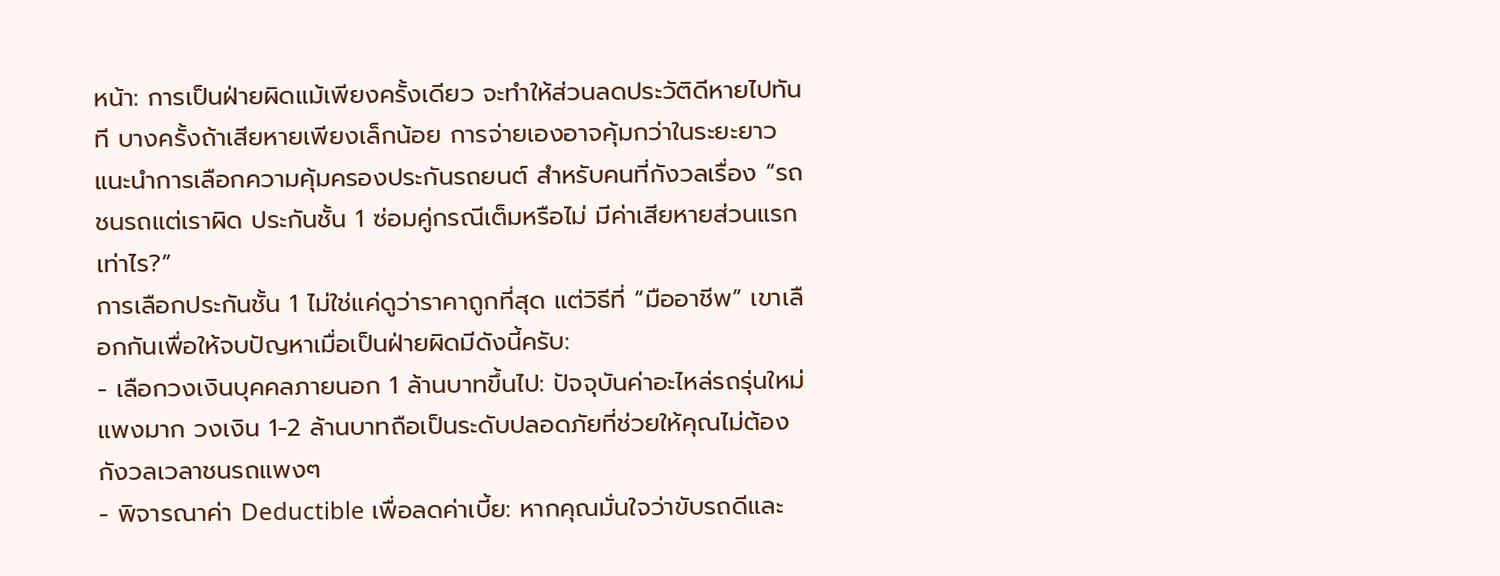หน้า: การเป็นฝ่ายผิดแม้เพียงครั้งเดียว จะทำให้ส่วนลดประวัติดีหายไปทันที บางครั้งถ้าเสียหายเพียงเล็กน้อย การจ่ายเองอาจคุ้มกว่าในระยะยาว
แนะนำการเลือกความคุ้มครองประกันรถยนต์ สำหรับคนที่กังวลเรื่อง “รถชนรถแต่เราผิด ประกันชั้น 1 ซ่อมคู่กรณีเต็มหรือไม่ มีค่าเสียหายส่วนแรกเท่าไร?”
การเลือกประกันชั้น 1 ไม่ใช่แค่ดูว่าราคาถูกที่สุด แต่วิธีที่ “มืออาชีพ” เขาเลือกกันเพื่อให้จบปัญหาเมื่อเป็นฝ่ายผิดมีดังนี้ครับ:
- เลือกวงเงินบุคคลภายนอก 1 ล้านบาทขึ้นไป: ปัจจุบันค่าอะไหล่รถรุ่นใหม่แพงมาก วงเงิน 1-2 ล้านบาทถือเป็นระดับปลอดภัยที่ช่วยให้คุณไม่ต้องกังวลเวลาชนรถแพงๆ
- พิจารณาค่า Deductible เพื่อลดค่าเบี้ย: หากคุณมั่นใจว่าขับรถดีและ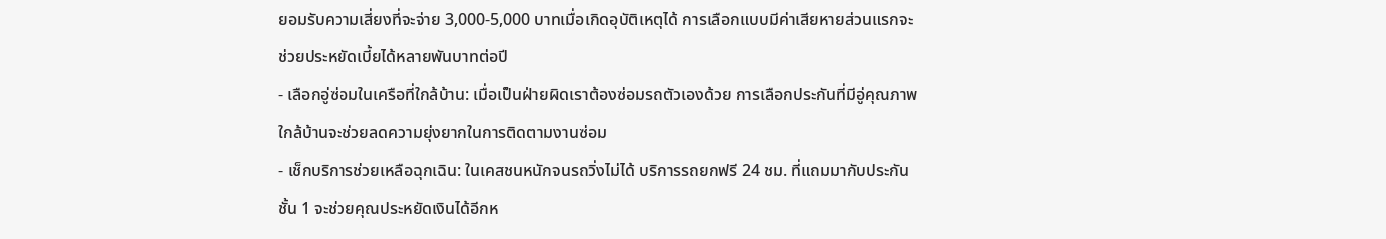ยอมรับความเสี่ยงที่จะจ่าย 3,000-5,000 บาทเมื่อเกิดอุบัติเหตุได้ การเลือกแบบมีค่าเสียหายส่วนแรกจะช่วยประหยัดเบี้ยได้หลายพันบาทต่อปี
- เลือกอู่ซ่อมในเครือที่ใกล้บ้าน: เมื่อเป็นฝ่ายผิดเราต้องซ่อมรถตัวเองด้วย การเลือกประกันที่มีอู่คุณภาพใกล้บ้านจะช่วยลดความยุ่งยากในการติดตามงานซ่อม
- เช็กบริการช่วยเหลือฉุกเฉิน: ในเคสชนหนักจนรถวิ่งไม่ได้ บริการรถยกฟรี 24 ชม. ที่แถมมากับประกันชั้น 1 จะช่วยคุณประหยัดเงินได้อีกห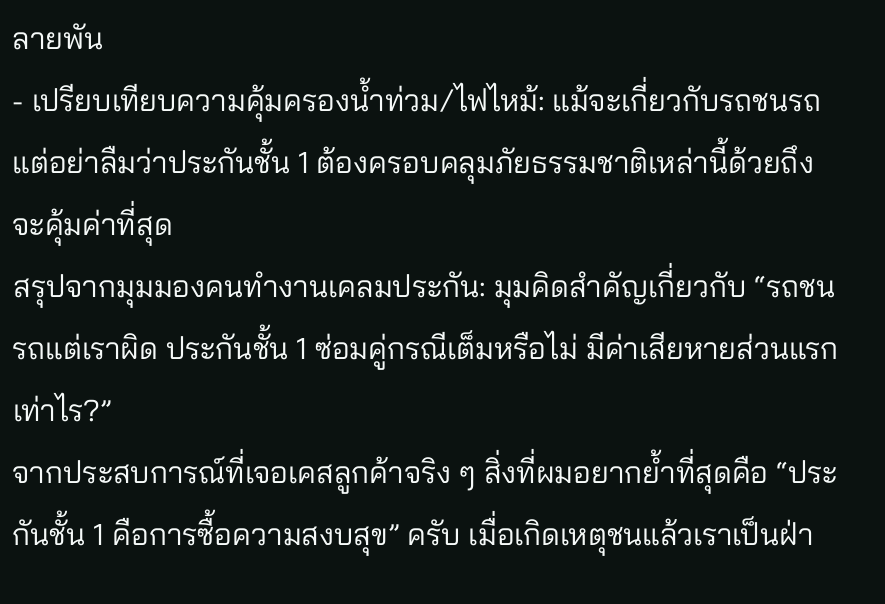ลายพัน
- เปรียบเทียบความคุ้มครองน้ำท่วม/ไฟไหม้: แม้จะเกี่ยวกับรถชนรถ แต่อย่าลืมว่าประกันชั้น 1 ต้องครอบคลุมภัยธรรมชาติเหล่านี้ด้วยถึงจะคุ้มค่าที่สุด
สรุปจากมุมมองคนทำงานเคลมประกัน: มุมคิดสำคัญเกี่ยวกับ “รถชนรถแต่เราผิด ประกันชั้น 1 ซ่อมคู่กรณีเต็มหรือไม่ มีค่าเสียหายส่วนแรกเท่าไร?”
จากประสบการณ์ที่เจอเคสลูกค้าจริง ๆ สิ่งที่ผมอยากย้ำที่สุดคือ “ประกันชั้น 1 คือการซื้อความสงบสุข” ครับ เมื่อเกิดเหตุชนแล้วเราเป็นฝ่า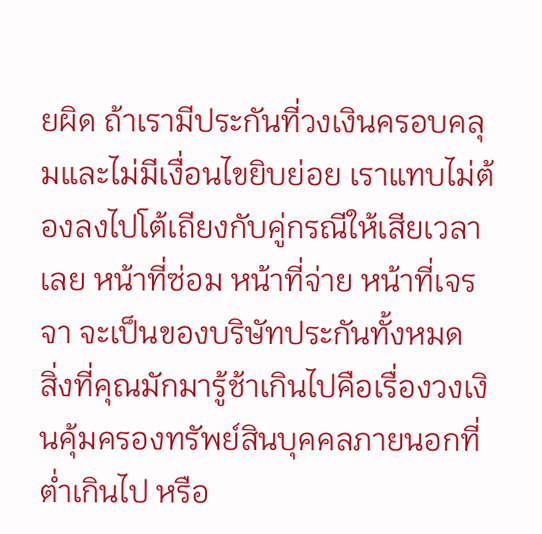ยผิด ถ้าเรามีประกันที่วงเงินครอบคลุมและไม่มีเงื่อนไขยิบย่อย เราแทบไม่ต้องลงไปโต้เถียงกับคู่กรณีให้เสียเวลาเลย หน้าที่ซ่อม หน้าที่จ่าย หน้าที่เจรจา จะเป็นของบริษัทประกันทั้งหมด
สิ่งที่คุณมักมารู้ช้าเกินไปคือเรื่องวงเงินคุ้มครองทรัพย์สินบุคคลภายนอกที่ต่ำเกินไป หรือ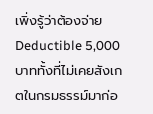เพิ่งรู้ว่าต้องจ่าย Deductible 5,000 บาททั้งที่ไม่เคยสังเกตในกรมธรรม์มาก่อ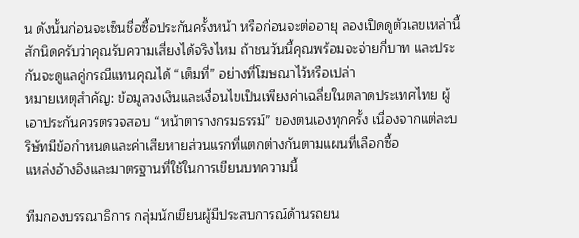น ดังนั้นก่อนจะเซ็นชื่อซื้อประกันครั้งหน้า หรือก่อนจะต่ออายุ ลองเปิดดูตัวเลขเหล่านี้สักนิดครับว่าคุณรับความเสี่ยงได้จริงไหม ถ้าชนวันนี้คุณพร้อมจะจ่ายกี่บาท และประกันจะดูแลคู่กรณีแทนคุณได้ “เต็มที่” อย่างที่โฆษณาไว้หรือเปล่า
หมายเหตุสำคัญ: ข้อมูลวงเงินและเงื่อนไขเป็นเพียงค่าเฉลี่ยในตลาดประเทศไทย ผู้เอาประกันควรตรวจสอบ “หน้าตารางกรมธรรม์” ของตนเองทุกครั้ง เนื่องจากแต่ละบริษัทมีข้อกำหนดและค่าเสียหายส่วนแรกที่แตกต่างกันตามแผนที่เลือกซื้อ
แหล่งอ้างอิงและมาตรฐานที่ใช้ในการเขียนบทความนี้

ทีมกองบรรณาธิการ กลุ่มนักเขียนผู้มีประสบการณ์ด้านรถยน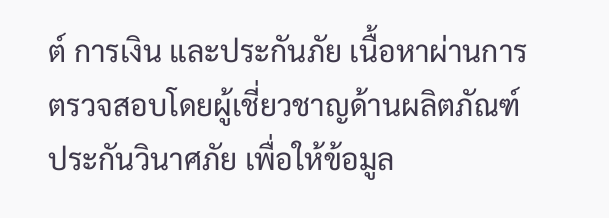ต์ การเงิน และประกันภัย เนื้อหาผ่านการตรวจสอบโดยผู้เชี่ยวชาญด้านผลิตภัณฑ์ประกันวินาศภัย เพื่อให้ข้อมูล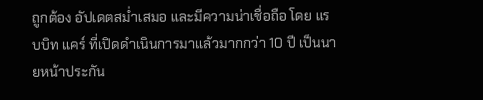ถูกต้อง อัปเดตสม่ำเสมอ และมีความน่าเชื่อถือ โดย แรบบิท แคร์ ที่เปิดดำเนินการมาแล้วมากกว่า 10 ปี เป็นนายหน้าประกัน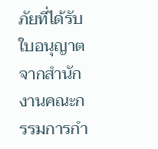ภัยที่ได้รับใบอนุญาตจากสำนักงานคณะกรรมการกำ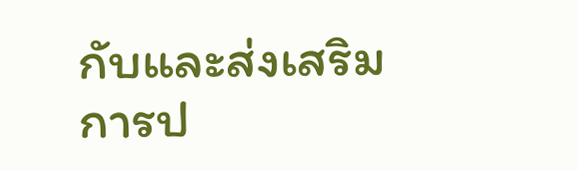กับและส่งเสริมการป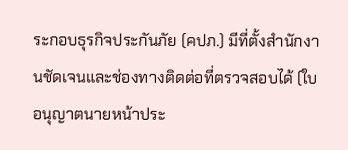ระกอบธุรกิจประกันภัย (คปภ.) มีที่ตั้งสำนักงานชัดเจนและช่องทางติดต่อที่ตรวจสอบได้ (ใบอนุญาตนายหน้าประ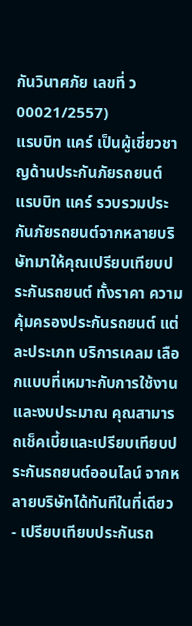กันวินาศภัย เลขที่ ว00021/2557)
แรบบิท แคร์ เป็นผู้เชี่ยวชาญด้านประกันภัยรถยนต์
แรบบิท แคร์ รวบรวมประกันภัยรถยนต์จากหลายบริษัทมาให้คุณเปรียบเทียบประกันรถยนต์ ทั้งราคา ความคุ้มครองประกันรถยนต์ แต่ละประเภท บริการเคลม เลือกแบบที่เหมาะกับการใช้งาน และงบประมาณ คุณสามารถเช็คเบี้ยและเปรียบเทียบประกันรถยนต์ออนไลน์ จากหลายบริษัทได้ทันทีในที่เดียว
- เปรียบเทียบประกันรถ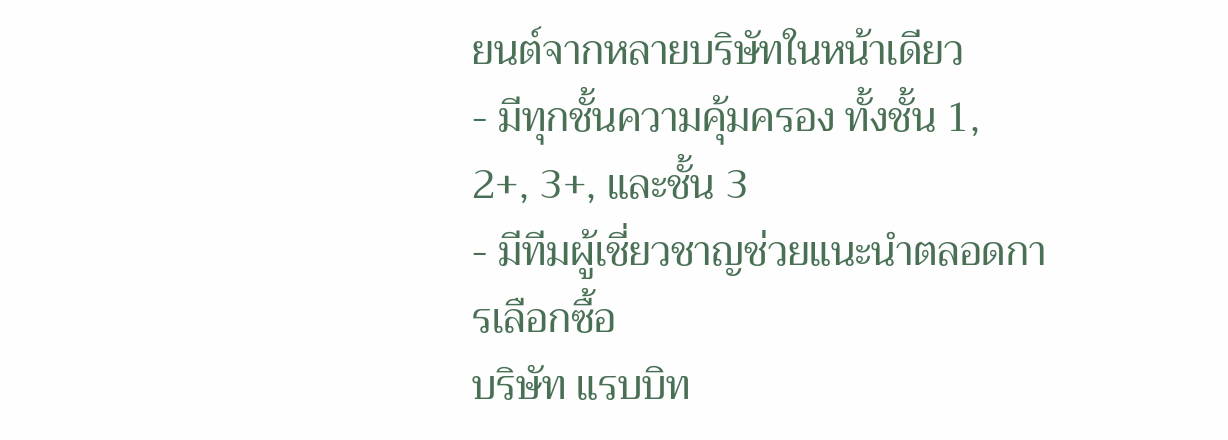ยนต์จากหลายบริษัทในหน้าเดียว
- มีทุกชั้นความคุ้มครอง ทั้งชั้น 1, 2+, 3+, และชั้น 3
- มีทีมผู้เชี่ยวชาญช่วยแนะนำตลอดการเลือกซื้อ
บริษัท แรบบิท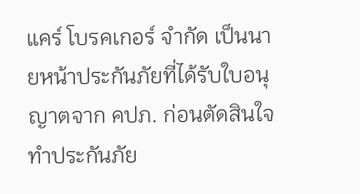แคร์ โบรคเกอร์ จำกัด เป็นนายหน้าประกันภัยที่ได้รับใบอนุญาตจาก คปภ. ก่อนตัดสินใจทำประกันภัย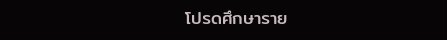โปรดศึกษาราย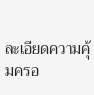ละเอียดความคุ้มครอ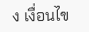ง เงื่อนไข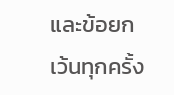และข้อยกเว้นทุกครั้ง